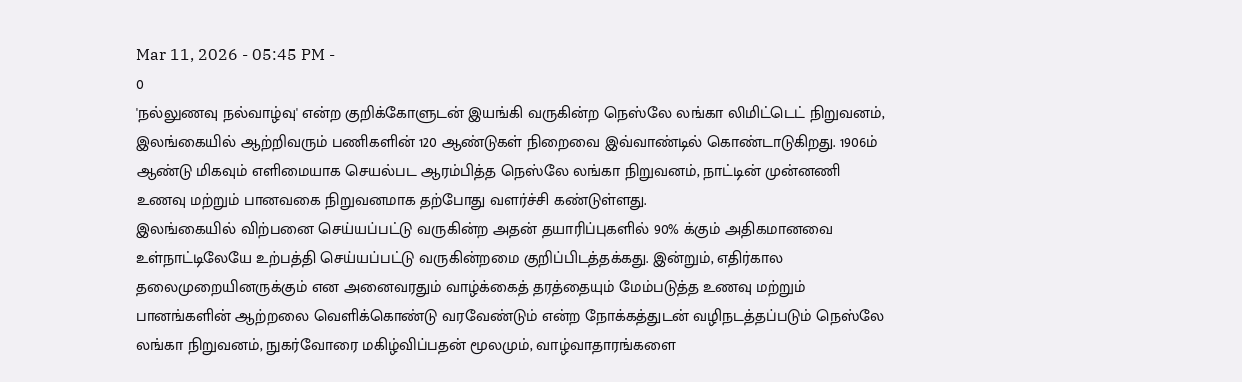Mar 11, 2026 - 05:45 PM -
0
'நல்லுணவு நல்வாழ்வு' என்ற குறிக்கோளுடன் இயங்கி வருகின்ற நெஸ்லே லங்கா லிமிட்டெட் நிறுவனம், இலங்கையில் ஆற்றிவரும் பணிகளின் 120 ஆண்டுகள் நிறைவை இவ்வாண்டில் கொண்டாடுகிறது. 1906ம் ஆண்டு மிகவும் எளிமையாக செயல்பட ஆரம்பித்த நெஸ்லே லங்கா நிறுவனம், நாட்டின் முன்னணி உணவு மற்றும் பானவகை நிறுவனமாக தற்போது வளர்ச்சி கண்டுள்ளது.
இலங்கையில் விற்பனை செய்யப்பட்டு வருகின்ற அதன் தயாரிப்புகளில் 90% க்கும் அதிகமானவை உள்நாட்டிலேயே உற்பத்தி செய்யப்பட்டு வருகின்றமை குறிப்பிடத்தக்கது. இன்றும், எதிர்கால தலைமுறையினருக்கும் என அனைவரதும் வாழ்க்கைத் தரத்தையும் மேம்படுத்த உணவு மற்றும் பானங்களின் ஆற்றலை வெளிக்கொண்டு வரவேண்டும் என்ற நோக்கத்துடன் வழிநடத்தப்படும் நெஸ்லே லங்கா நிறுவனம், நுகர்வோரை மகிழ்விப்பதன் மூலமும், வாழ்வாதாரங்களை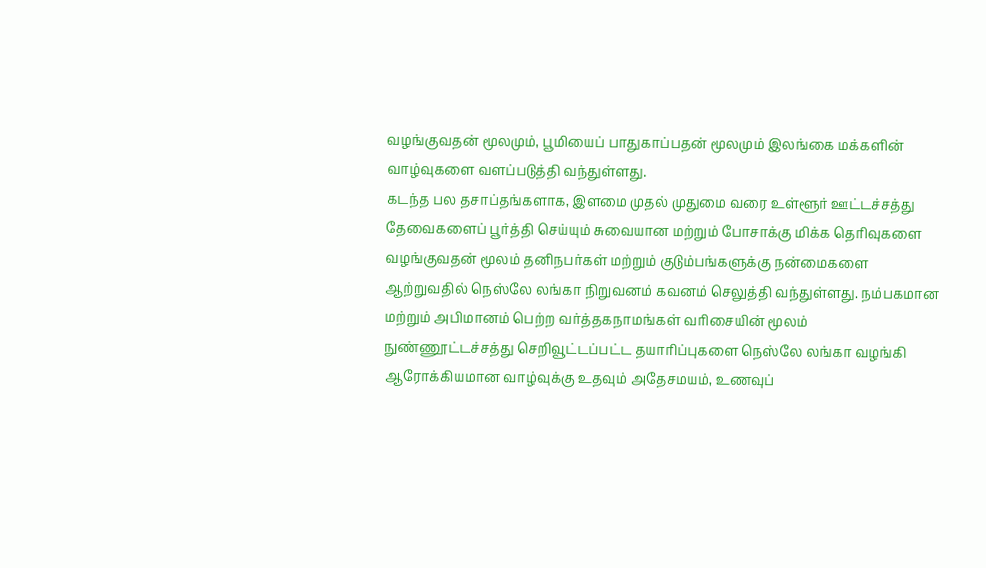வழங்குவதன் மூலமும், பூமியைப் பாதுகாப்பதன் மூலமும் இலங்கை மக்களின் வாழ்வுகளை வளப்படுத்தி வந்துள்ளது.
கடந்த பல தசாப்தங்களாக, இளமை முதல் முதுமை வரை உள்ளூர் ஊட்டச்சத்து தேவைகளைப் பூர்த்தி செய்யும் சுவையான மற்றும் போசாக்கு மிக்க தெரிவுகளை வழங்குவதன் மூலம் தனிநபர்கள் மற்றும் குடும்பங்களுக்கு நன்மைகளை ஆற்றுவதில் நெஸ்லே லங்கா நிறுவனம் கவனம் செலுத்தி வந்துள்ளது. நம்பகமான மற்றும் அபிமானம் பெற்ற வர்த்தகநாமங்கள் வரிசையின் மூலம் நுண்ணூட்டச்சத்து செறிவூட்டப்பட்ட தயாரிப்புகளை நெஸ்லே லங்கா வழங்கி ஆரோக்கியமான வாழ்வுக்கு உதவும் அதேசமயம், உணவுப்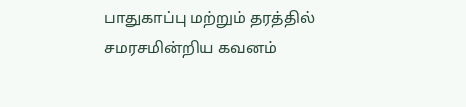பாதுகாப்பு மற்றும் தரத்தில் சமரசமின்றிய கவனம்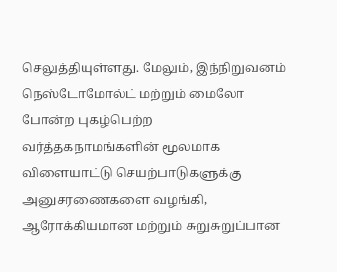செலுத்தியுள்ளது. மேலும், இந்நிறுவனம் நெஸ்டோமோல்ட் மற்றும் மைலோ போன்ற புகழ்பெற்ற வர்த்தகநாமங்களின் மூலமாக விளையாட்டு செயற்பாடுகளுக்கு அனுசரணைகளை வழங்கி, ஆரோக்கியமான மற்றும் சுறுசுறுப்பான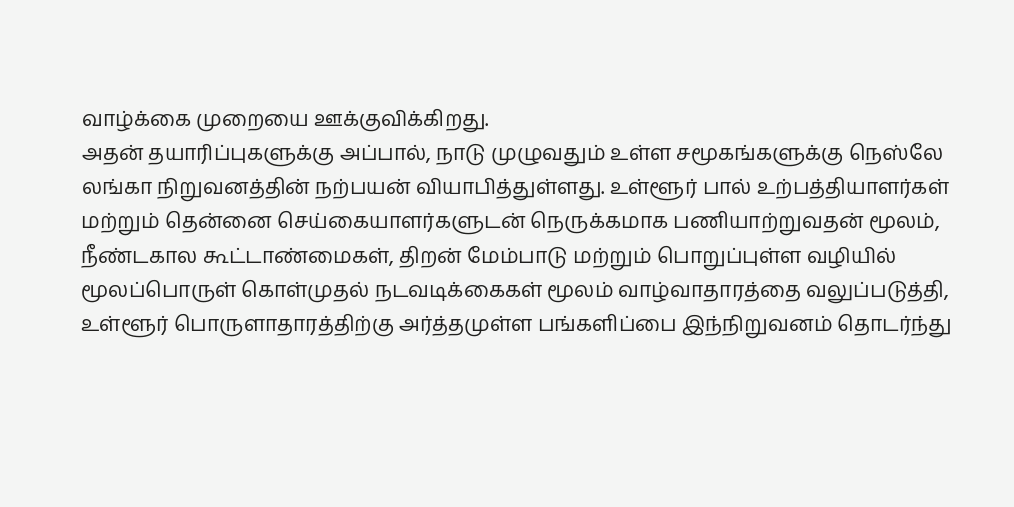வாழ்க்கை முறையை ஊக்குவிக்கிறது.
அதன் தயாரிப்புகளுக்கு அப்பால், நாடு முழுவதும் உள்ள சமூகங்களுக்கு நெஸ்லே லங்கா நிறுவனத்தின் நற்பயன் வியாபித்துள்ளது. உள்ளூர் பால் உற்பத்தியாளர்கள் மற்றும் தென்னை செய்கையாளர்களுடன் நெருக்கமாக பணியாற்றுவதன் மூலம், நீண்டகால கூட்டாண்மைகள், திறன் மேம்பாடு மற்றும் பொறுப்புள்ள வழியில் மூலப்பொருள் கொள்முதல் நடவடிக்கைகள் மூலம் வாழ்வாதாரத்தை வலுப்படுத்தி, உள்ளூர் பொருளாதாரத்திற்கு அர்த்தமுள்ள பங்களிப்பை இந்நிறுவனம் தொடர்ந்து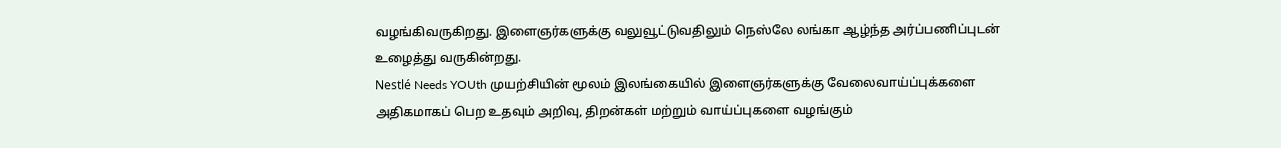வழங்கிவருகிறது. இளைஞர்களுக்கு வலுவூட்டுவதிலும் நெஸ்லே லங்கா ஆழ்ந்த அர்ப்பணிப்புடன் உழைத்து வருகின்றது.
Nestlé Needs YOUth முயற்சியின் மூலம் இலங்கையில் இளைஞர்களுக்கு வேலைவாய்ப்புக்களை அதிகமாகப் பெற உதவும் அறிவு, திறன்கள் மற்றும் வாய்ப்புகளை வழங்கும்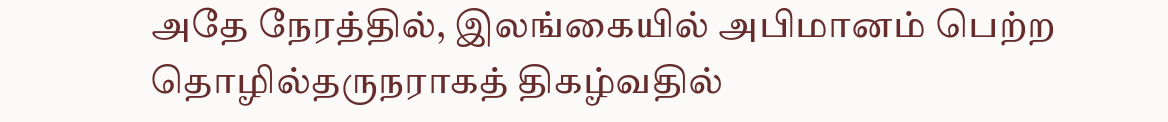அதே நேரத்தில், இலங்கையில் அபிமானம் பெற்ற தொழில்தருநராகத் திகழ்வதில்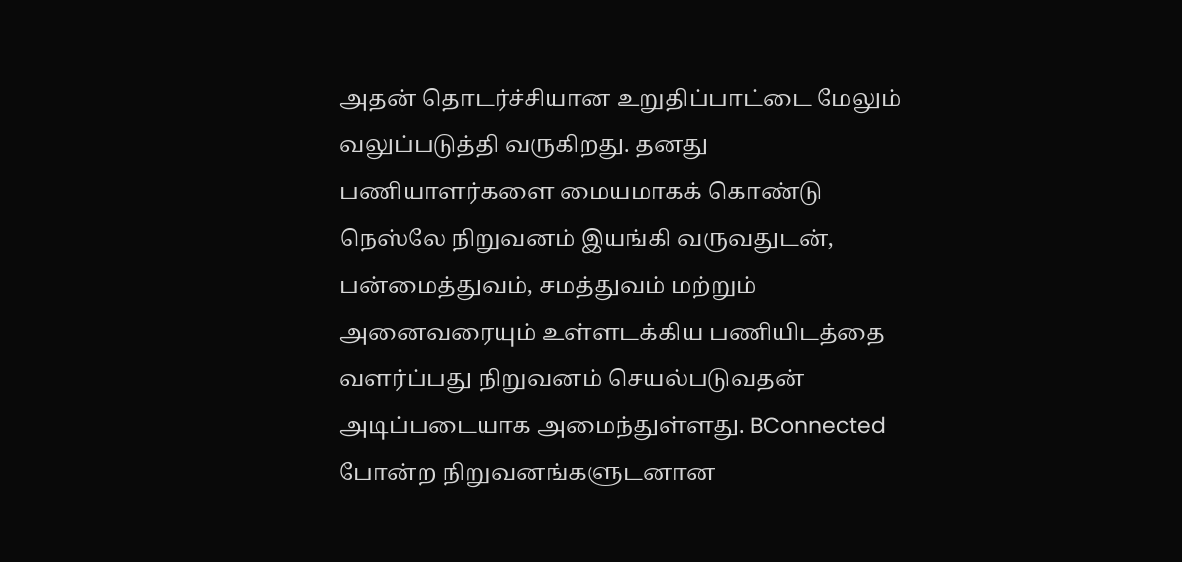அதன் தொடர்ச்சியான உறுதிப்பாட்டை மேலும் வலுப்படுத்தி வருகிறது. தனது பணியாளர்களை மையமாகக் கொண்டு நெஸ்லே நிறுவனம் இயங்கி வருவதுடன், பன்மைத்துவம், சமத்துவம் மற்றும் அனைவரையும் உள்ளடக்கிய பணியிடத்தை வளர்ப்பது நிறுவனம் செயல்படுவதன் அடிப்படையாக அமைந்துள்ளது. BConnected போன்ற நிறுவனங்களுடனான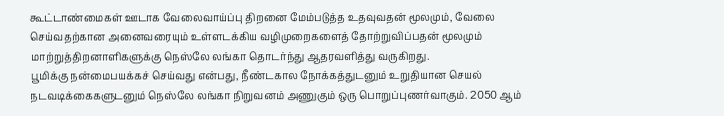கூட்டாண்மைகள் ஊடாக வேலைவாய்ப்பு திறனை மேம்படுத்த உதவுவதன் மூலமும், வேலை செய்வதற்கான அனைவரையும் உள்ளடக்கிய வழிமுறைகளைத் தோற்றுவிப்பதன் மூலமும் மாற்றுத்திறனாளிகளுக்கு நெஸ்லே லங்கா தொடர்ந்து ஆதரவளித்து வருகிறது.
பூமிக்கு நன்மைபயக்கச் செய்வது என்பது, நீண்டகால நோக்கத்துடனும் உறுதியான செயல் நடவடிக்கைகளுடனும் நெஸ்லே லங்கா நிறுவனம் அணுகும் ஒரு பொறுப்புணர்வாகும். 2050 ஆம்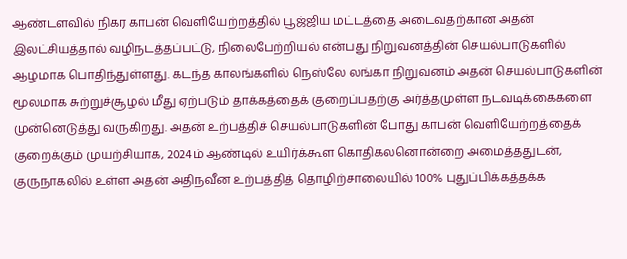ஆண்டளவில் நிகர காபன் வெளியேற்றத்தில் பூஜ்ஜிய மட்டத்தை அடைவதற்கான அதன் இலட்சியத்தால் வழிநடத்தப்பட்டு, நிலைபேற்றியல் என்பது நிறுவனத்தின் செயல்பாடுகளில் ஆழமாக பொதிந்துள்ளது. கடந்த காலங்களில் நெஸ்லே லங்கா நிறுவனம் அதன் செயல்பாடுகளின் மூலமாக சுற்றுச்சூழல் மீது ஏற்படும் தாக்கத்தைக் குறைப்பதற்கு அர்த்தமுள்ள நடவடிக்கைகளை முன்னெடுத்து வருகிறது. அதன் உற்பத்திச் செயல்பாடுகளின் போது காபன் வெளியேற்றத்தைக் குறைக்கும் முயற்சியாக, 2024ம் ஆண்டில் உயிர்க்கூள கொதிகலனொன்றை அமைத்ததுடன், குருநாகலில் உள்ள அதன் அதிநவீன உற்பத்தித் தொழிற்சாலையில் 100% புதுப்பிக்கத்தக்க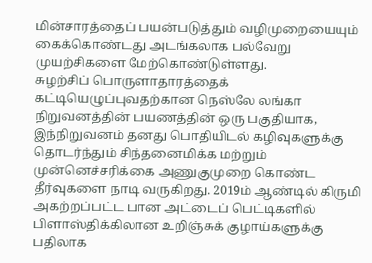மின்சாரத்தைப் பயன்படுத்தும் வழிமுறையையும் கைக்கொண்டது அடங்கலாக பல்வேறு முயற்சிகளை மேற்கொண்டுள்ளது.
சுழற்சிப் பொருளாதாரத்தைக் கட்டியெழுப்புவதற்கான நெஸ்லே லங்கா நிறுவனத்தின் பயணத்தின் ஒரு பகுதியாக, இந்நிறுவனம் தனது பொதியிடல் கழிவுகளுக்கு தொடர்ந்தும் சிந்தனைமிக்க மற்றும் முன்னெச்சரிக்கை அணுகுமுறை கொண்ட தீர்வுகளை நாடி வருகிறது. 2019ம் ஆண்டில் கிருமி அகற்றப்பட்ட பான அட்டைப் பெட்டிகளில் பிளாஸ்திக்கிலான உறிஞ்சுக் குழாய்களுக்கு பதிலாக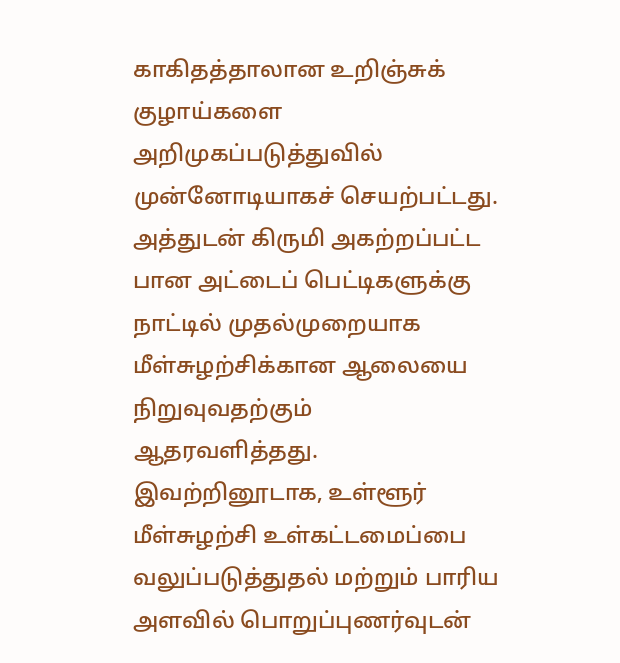காகிதத்தாலான உறிஞ்சுக் குழாய்களை அறிமுகப்படுத்துவில் முன்னோடியாகச் செயற்பட்டது. அத்துடன் கிருமி அகற்றப்பட்ட பான அட்டைப் பெட்டிகளுக்கு நாட்டில் முதல்முறையாக மீள்சுழற்சிக்கான ஆலையை நிறுவுவதற்கும் ஆதரவளித்தது. இவற்றினூடாக, உள்ளூர் மீள்சுழற்சி உள்கட்டமைப்பை வலுப்படுத்துதல் மற்றும் பாரிய அளவில் பொறுப்புணர்வுடன்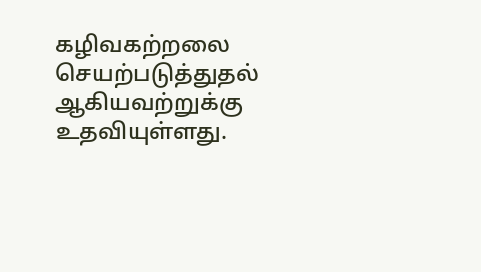கழிவகற்றலை செயற்படுத்துதல் ஆகியவற்றுக்கு உதவியுள்ளது.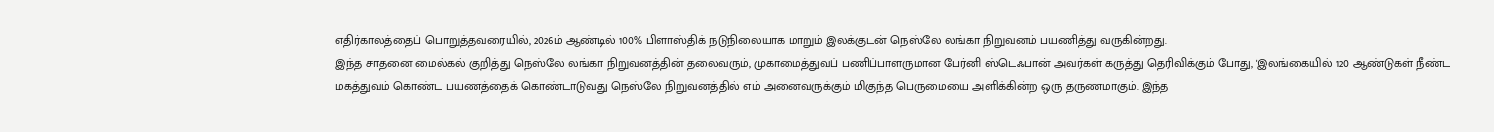எதிர்காலத்தைப் பொறுத்தவரையில், 2026ம் ஆண்டில் 100% பிளாஸ்திக் நடுநிலையாக மாறும் இலக்குடன் நெஸ்லே லங்கா நிறுவனம் பயணித்து வருகின்றது.
இந்த சாதனை மைல்கல் குறித்து நெஸ்லே லங்கா நிறுவனத்தின் தலைவரும், முகாமைத்துவப் பணிப்பாளருமான பேர்னி ஸ்டெஃபான் அவர்கள் கருத்து தெரிவிக்கும் போது, 'இலங்கையில் 120 ஆண்டுகள் நீண்ட மகத்துவம் கொண்ட பயணத்தைக் கொண்டாடுவது நெஸ்லே நிறுவனத்தில் எம் அனைவருக்கும் மிகுந்த பெருமையை அளிக்கின்ற ஒரு தருணமாகும். இந்த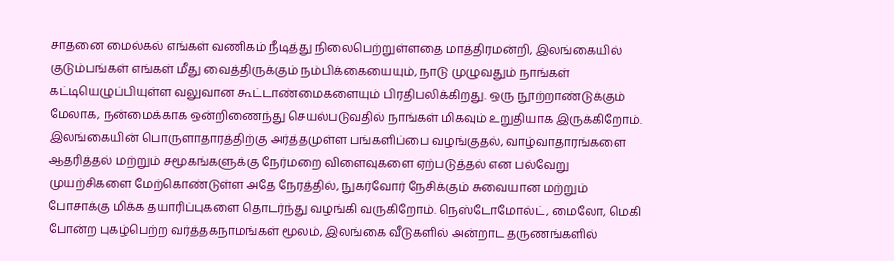சாதனை மைல்கல் எங்கள் வணிகம் நீடித்து நிலைபெற்றுள்ளதை மாத்திரமன்றி, இலங்கையில் குடும்பங்கள் எங்கள் மீது வைத்திருக்கும் நம்பிக்கையையும், நாடு முழுவதும் நாங்கள் கட்டியெழுப்பியுள்ள வலுவான கூட்டாண்மைகளையும் பிரதிபலிக்கிறது. ஒரு நூற்றாண்டுக்கும் மேலாக, நன்மைக்காக ஒன்றிணைந்து செயல்படுவதில் நாங்கள் மிகவும் உறுதியாக இருக்கிறோம். இலங்கையின் பொருளாதாரத்திற்கு அர்த்தமுள்ள பங்களிப்பை வழங்குதல், வாழ்வாதாரங்களை ஆதரித்தல் மற்றும் சமூகங்களுக்கு நேர்மறை விளைவுகளை ஏற்படுத்தல் என பல்வேறு முயற்சிகளை மேற்கொண்டுள்ள அதே நேரத்தில், நுகர்வோர் நேசிக்கும் சுவையான மற்றும் போசாக்கு மிக்க தயாரிப்புகளை தொடர்ந்து வழங்கி வருகிறோம். நெஸ்டோமோல்ட், மைலோ, மெகி போன்ற புகழ்பெற்ற வர்த்தகநாமங்கள் மூலம், இலங்கை வீடுகளில் அன்றாட தருணங்களில்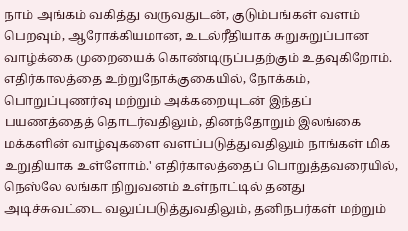நாம் அங்கம் வகித்து வருவதுடன், குடும்பங்கள் வளம் பெறவும், ஆரோக்கியமான, உடல்ரீதியாக சுறுசுறுப்பான வாழ்க்கை முறையைக் கொண்டிருப்பதற்கும் உதவுகிறோம். எதிர்காலத்தை உற்றுநோக்குகையில், நோக்கம், பொறுப்புணர்வு மற்றும் அக்கறையுடன் இந்தப் பயணத்தைத் தொடர்வதிலும், தினந்தோறும் இலங்கை மக்களின் வாழ்வுகளை வளப்படுத்துவதிலும் நாங்கள் மிக உறுதியாக உள்ளோம்.' எதிர்காலத்தைப் பொறுத்தவரையில், நெஸ்லே லங்கா நிறுவனம் உள்நாட்டில் தனது அடிச்சுவட்டை வலுப்படுத்துவதிலும், தனிநபர்கள் மற்றும்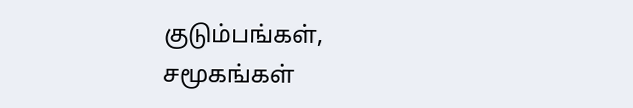குடும்பங்கள், சமூகங்கள்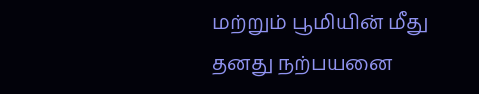மற்றும் பூமியின் மீது தனது நற்பயனை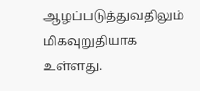ஆழப்படுத்துவதிலும் மிகவுறுதியாக உள்ளது.